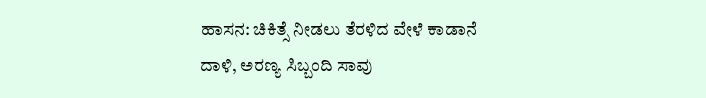ಹಾಸನ: ಚಿಕಿತ್ಸೆ ನೀಡಲು ತೆರಳಿದ ವೇಳೆ ಕಾಡಾನೆ ದಾಳಿ, ಅರಣ್ಯ ಸಿಬ್ಬಂದಿ ಸಾವು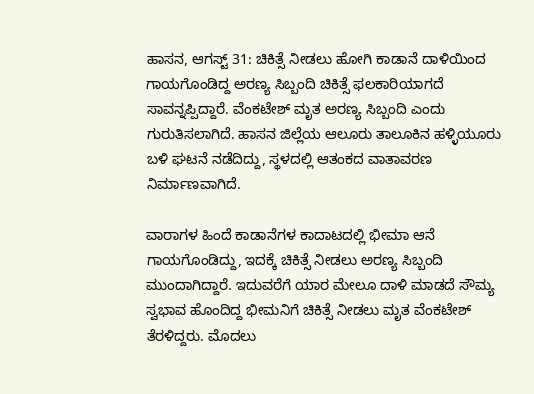ಹಾಸನ, ಆಗಸ್ಟ್ 31: ಚಿಕಿತ್ಸೆ ನೀಡಲು ಹೋಗಿ ಕಾಡಾನೆ ದಾಳಿಯಿಂದ ಗಾಯಗೊಂಡಿದ್ದ ಅರಣ್ಯ ಸಿಬ್ಬಂದಿ ಚಿಕಿತ್ಸೆ ಫಲಕಾರಿಯಾಗದೆ ಸಾವನ್ನಪ್ಪಿದ್ದಾರೆ. ವೆಂಕಟೇಶ್ ಮೃತ ಅರಣ್ಯ ಸಿಬ್ಬಂದಿ ಎಂದು ಗುರುತಿಸಲಾಗಿದೆ. ಹಾಸನ ಜಿಲ್ಲೆಯ ಆಲೂರು ತಾಲೂಕಿನ ಹಳ್ಳಿಯೂರು ಬಳಿ ಘಟನೆ ನಡೆದಿದ್ದು, ಸ್ಥಳದಲ್ಲಿ ಆತಂಕದ ವಾತಾವರಣ ನಿರ್ಮಾಣವಾಗಿದೆ.

ವಾರಾಗಳ ಹಿಂದೆ ಕಾಡಾನೆಗಳ ಕಾದಾಟದಲ್ಲಿ ಭೀಮಾ ಆನೆ ಗಾಯಗೊಂಡಿದ್ದು, ಇದಕ್ಕೆ ಚಿಕಿತ್ಸೆ ನೀಡಲು ಅರಣ್ಯ ಸಿಬ್ಬಂದಿ ಮುಂದಾಗಿದ್ದಾರೆ. ಇದುವರೆಗೆ ಯಾರ ಮೇಲೂ ದಾಳಿ ಮಾಡದೆ ಸೌಮ್ಯ ಸ್ವಭಾವ ಹೊಂದಿದ್ದ ಭೀಮನಿಗೆ ಚಿಕಿತ್ಸೆ ನೀಡಲು ಮೃತ ವೆಂಕಟೇಶ್ ತೆರಳಿದ್ದರು. ಮೊದಲು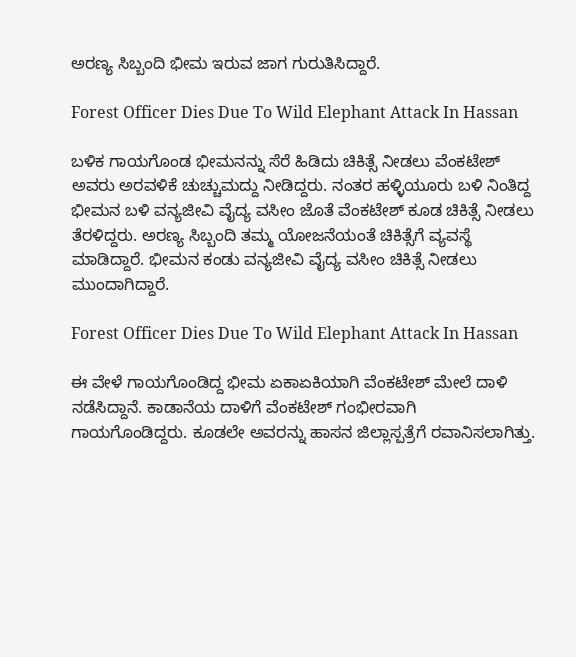ಅರಣ್ಯ ಸಿಬ್ಬಂದಿ ಭೀಮ ಇರುವ ಜಾಗ ಗುರುತಿಸಿದ್ದಾರೆ.

Forest Officer Dies Due To Wild Elephant Attack In Hassan

ಬಳಿಕ ಗಾಯಗೊಂಡ ಭೀಮನನ್ನು ಸೆರೆ ಹಿಡಿದು ಚಿಕಿತ್ಸೆ ನೀಡಲು ವೆಂಕಟೇಶ್ ಅವರು ಅರವಳಿಕೆ ಚುಚ್ಚುಮದ್ದು ನೀಡಿದ್ದರು. ನಂತರ ಹಳ್ಳಿಯೂರು ಬಳಿ ನಿಂತಿದ್ದ ಭೀಮನ ಬಳಿ ವನ್ಯಜೀವಿ ವೈದ್ಯ ವಸೀಂ ಜೊತೆ ವೆಂಕಟೇಶ್ ಕೂಡ ಚಿಕಿತ್ಸೆ ನೀಡಲು ತೆರಳಿದ್ದರು. ಅರಣ್ಯ ಸಿಬ್ಬಂದಿ ತಮ್ಮ ಯೋಜನೆಯಂತೆ ಚಿಕಿತ್ಸೆಗೆ ವ್ಯವಸ್ಥೆ ಮಾಡಿದ್ದಾರೆ. ಭೀಮನ ಕಂಡು ವನ್ಯಜೀವಿ ವೈದ್ಯ ವಸೀಂ ಚಿಕಿತ್ಸೆ ನೀಡಲು ಮುಂದಾಗಿದ್ದಾರೆ.

Forest Officer Dies Due To Wild Elephant Attack In Hassan

ಈ ವೇಳೆ ಗಾಯಗೊಂಡಿದ್ದ ಭೀಮ ಏಕಾಏಕಿಯಾಗಿ ವೆಂಕಟೇಶ್ ಮೇಲೆ ದಾಳಿ ನಡೆಸಿದ್ದಾನೆ. ಕಾಡಾನೆಯ ದಾಳಿಗೆ ವೆಂಕಟೇಶ್ ಗಂಭೀರವಾಗಿ ಗಾಯಗೊಂಡಿದ್ದರು. ಕೂಡಲೇ ಅವರನ್ನು ಹಾಸನ ಜಿಲ್ಲಾಸ್ಪತ್ರೆಗೆ ರವಾನಿಸಲಾಗಿತ್ತು.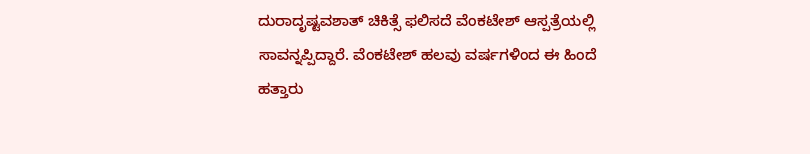ದುರಾದೃಷ್ಟವಶಾತ್‌ ಚಿಕಿತ್ಸೆ ಫಲಿಸದೆ ವೆಂಕಟೇಶ್ ಆಸ್ಪತ್ರೆಯಲ್ಲಿ ಸಾವನ್ನಪ್ಪಿದ್ದಾರೆ. ವೆಂಕಟೇಶ್‌ ಹಲವು ವರ್ಷಗಳಿಂದ ಈ ಹಿಂದೆ ಹತ್ತಾರು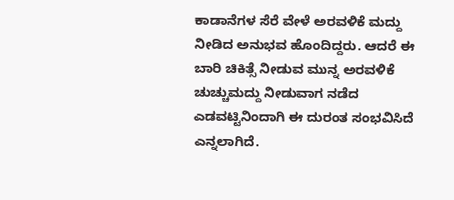ಕಾಡಾನೆಗಳ ಸೆರೆ ವೇಳೆ ಅರವಳಿಕೆ ಮದ್ದು ನೀಡಿದ ಅನುಭವ ಹೊಂದಿದ್ದರು. ಆದರೆ ಈ ಬಾರಿ ಚಿಕಿತ್ಸೆ ನೀಡುವ ಮುನ್ನ ಅರವಳಿಕೆ ಚುಚ್ಚುಮದ್ದು ನೀಡುವಾಗ ನಡೆದ ಎಡವಟ್ಟಿನಿಂದಾಗಿ ಈ ದುರಂತ ಸಂಭವಿಸಿದೆ ಎನ್ನಲಾಗಿದೆ.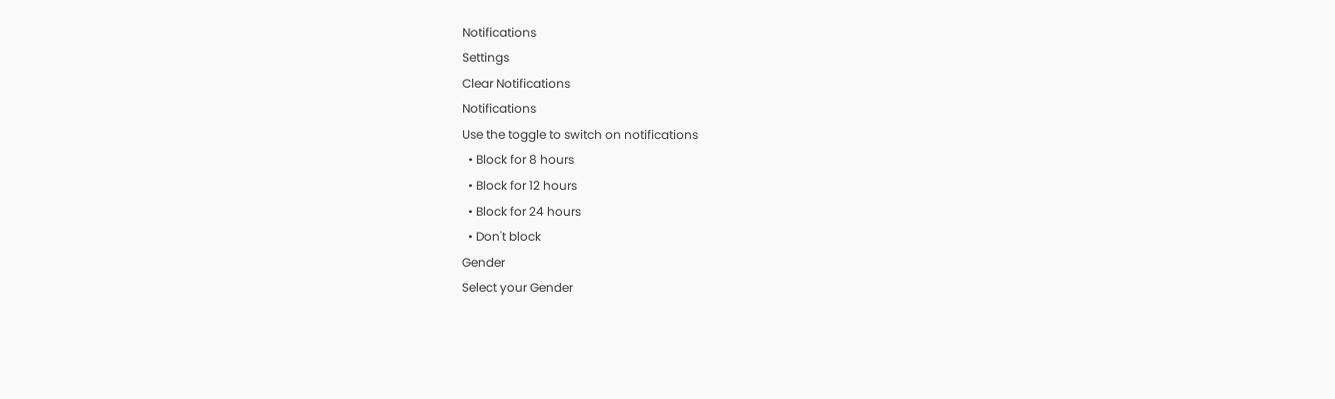Notifications
Settings
Clear Notifications
Notifications
Use the toggle to switch on notifications
  • Block for 8 hours
  • Block for 12 hours
  • Block for 24 hours
  • Don't block
Gender
Select your Gender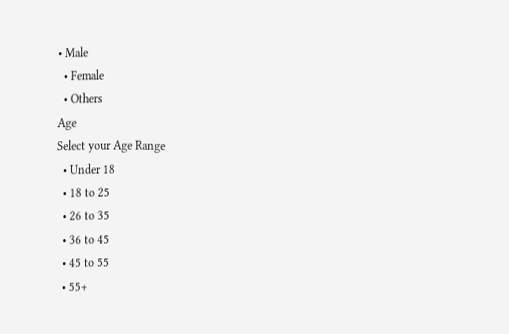• Male
  • Female
  • Others
Age
Select your Age Range
  • Under 18
  • 18 to 25
  • 26 to 35
  • 36 to 45
  • 45 to 55
  • 55+